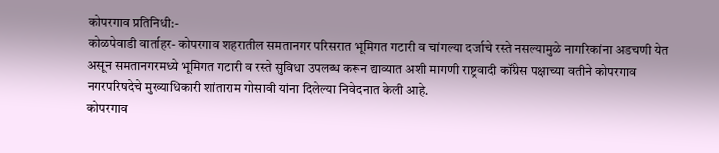कोपरगाव प्रतिनिधी:-
कोळपेवाडी वार्ताहर- कोपरगाव शहरातील समतानगर परिसरात भूमिगत गटारी व चांगल्या दर्जाचे रस्ते नसल्यामुळे नागरिकांना अडचणी येत असून समतानगरमध्ये भूमिगत गटारी व रस्ते सुविधा उपलब्ध करून द्याव्यात अशी मागणी राष्ट्रवादी कॉंग्रेस पक्षाच्या वतीने कोपरगाव नगरपरिषदेचे मुख्याधिकारी शांताराम गोसावी यांना दिलेल्या निवेदनात केली आहे.
कोपरगाव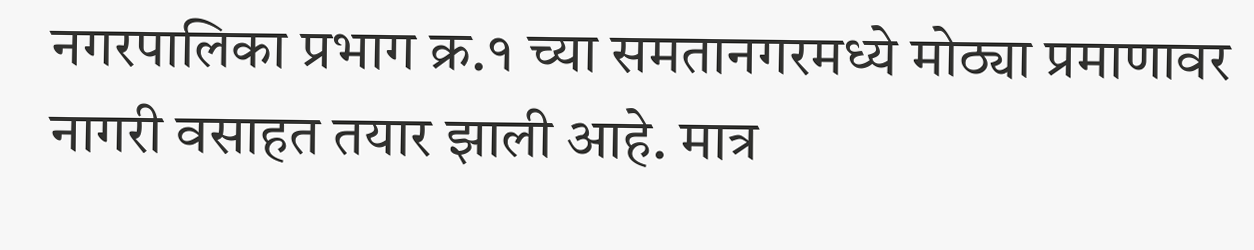नगरपालिका प्रभाग क्र.१ च्या समतानगरमध्ये मोठ्या प्रमाणावर नागरी वसाहत तयार झाली आहे. मात्र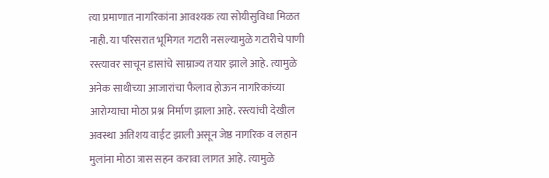त्या प्रमाणात नागरिकांना आवश्यक त्या सोयीसुविधा मिळत नाही. या परिसरात भूमिगत गटारी नसल्यामुळे गटारीचे पाणी रस्त्यावर साचून डासांचे साम्राज्य तयार झाले आहे. त्यामुळे अनेक साथीच्या आजारांचा फैलाव होऊन नागरिकांच्या आरोग्याचा मोठा प्रश्न निर्माण झाला आहे. रस्त्यांची देखील अवस्था अतिशय वाईट झाली असून जेष्ठ नागरिक व लहान मुलांना मोठा त्रास सहन करावा लागत आहे. त्यामुळे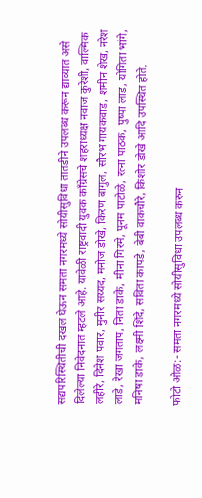सद्यपरिस्थितीची दखल घेऊन समता नगरमध्ये सोयीसुविधा तातडीने उपलब्ध करून द्याव्यात असे दिलेल्या निवेदनात म्हटले आहे. यावेळी राष्ट्रवादी युवक कॉंग्रेसचे शहराध्यक्ष नवाज कुरेशी, वाल्मिक लहीरे, दिनेश पवार, मुनीर सय्यद, मनोज डोखे, किरण बागुल, सौरभ गायकवाड, शमीन शेख, नरेश लाडे, रेखा जगताप, निता डाके, मीना गिरमे, पूनम पाटोळे, रत्ना पाठक, पुष्पा लाड, योगिता भांगे, मनिषा डाके, लक्ष्मी शिंदे, सविता कापडे, बेबी वाकचौरे, किशोर डोखे आदि उपस्थित होते.

फोटो ओळ:- समता नगरमध्ये सोयीसुविधा उपलब्ध करुन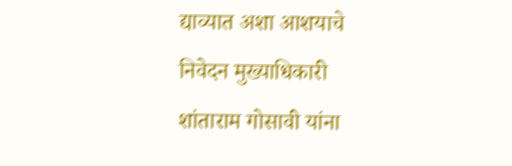द्याव्यात अशा आशयाचे निवेदन मुख्याधिकारी शांताराम गोसावी यांना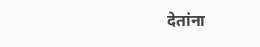देतांना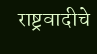राष्ट्रवादीचे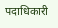पदाधिकारी